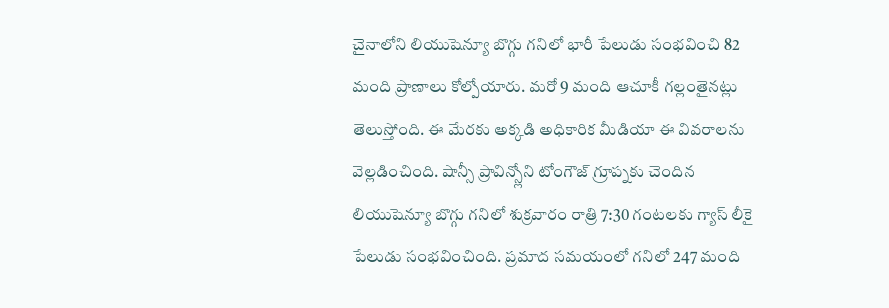చైనాలోని లియుషెన్యూ బొగ్గు గనిలో భారీ పేలుడు సంభవించి 82 మంది ప్రాణాలు కోల్పోయారు. మరో 9 మంది ఆచూకీ గల్లంతైనట్లు తెలుస్తోంది. ఈ మేరకు అక్కడి అధికారిక మీడియా ఈ వివరాలను వెల్లడించింది. షాన్సీ ప్రావిన్స్లోని టోంగౌజ్ గ్రూప్నకు చెందిన లియుషెన్యూ బొగ్గు గనిలో శుక్రవారం రాత్రి 7:30 గంటలకు గ్యాస్ లీకై పేలుడు సంభవించింది. ప్రమాద సమయంలో గనిలో 247 మంది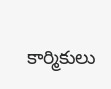కార్మికులు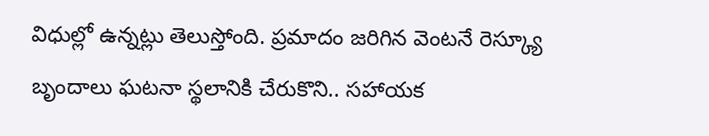విధుల్లో ఉన్నట్లు తెలుస్తోంది. ప్రమాదం జరిగిన వెంటనే రెస్క్యూ బృందాలు ఘటనా స్థలానికి చేరుకొని.. సహాయక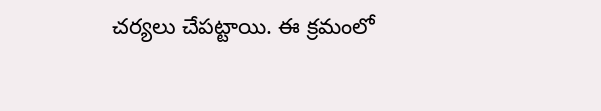చర్యలు చేపట్టాయి. ఈ క్రమంలో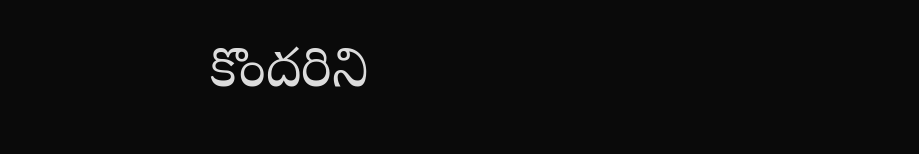కొందరిని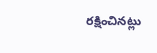రక్షించినట్లు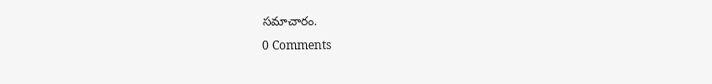సమాచారం.
0 Comments